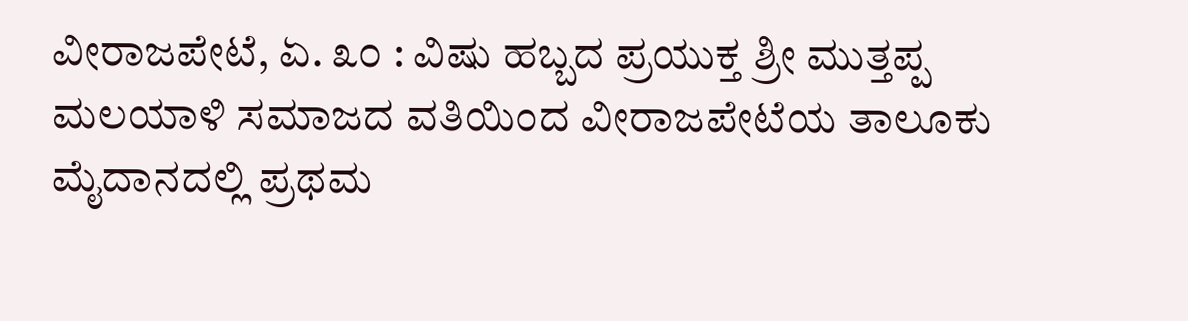ವೀರಾಜಪೇಟೆ, ಏ. ೩೦ : ವಿಷು ಹಬ್ಬದ ಪ್ರಯುಕ್ತ ಶ್ರೀ ಮುತ್ತಪ್ಪ ಮಲಯಾಳಿ ಸಮಾಜದ ವತಿಯಿಂದ ವೀರಾಜಪೇಟೆಯ ತಾಲೂಕು ಮೈದಾನದಲ್ಲಿ ಪ್ರಥಮ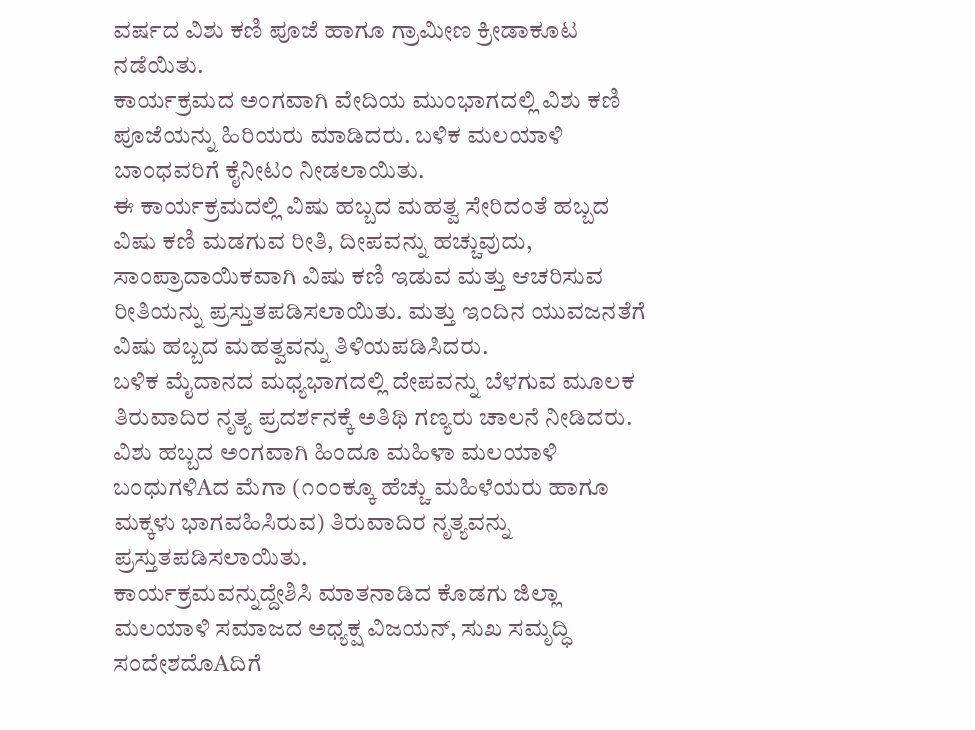ವರ್ಷದ ವಿಶು ಕಣಿ ಪೂಜೆ ಹಾಗೂ ಗ್ರಾಮೀಣ ಕ್ರೀಡಾಕೂಟ ನಡೆಯಿತು.
ಕಾರ್ಯಕ್ರಮದ ಅಂಗವಾಗಿ ವೇದಿಯ ಮುಂಭಾಗದಲ್ಲಿ ವಿಶು ಕಣಿ ಪೂಜೆಯನ್ನು ಹಿರಿಯರು ಮಾಡಿದರು. ಬಳಿಕ ಮಲಯಾಳಿ ಬಾಂಧವರಿಗೆ ಕೈನೀಟಂ ನೀಡಲಾಯಿತು.
ಈ ಕಾರ್ಯಕ್ರಮದಲ್ಲಿ ವಿಷು ಹಬ್ಬದ ಮಹತ್ವ ಸೇರಿದಂತೆ ಹಬ್ಬದ ವಿಷು ಕಣಿ ಮಡಗುವ ರೀತಿ, ದೀಪವನ್ನು ಹಚ್ಚುವುದು, ಸಾಂಪ್ರಾದಾಯಿಕವಾಗಿ ವಿಷು ಕಣಿ ಇಡುವ ಮತ್ತು ಆಚರಿಸುವ ರೀತಿಯನ್ನು ಪ್ರಸ್ತುತಪಡಿಸಲಾಯಿತು. ಮತ್ತು ಇಂದಿನ ಯುವಜನತೆಗೆ ವಿಷು ಹಬ್ಬದ ಮಹತ್ವವನ್ನು ತಿಳಿಯಪಡಿಸಿದರು.
ಬಳಿಕ ಮೈದಾನದ ಮಧ್ಯಭಾಗದಲ್ಲಿ ದೇಪವನ್ನು ಬೆಳಗುವ ಮೂಲಕ ತಿರುವಾದಿರ ನೃತ್ಯ ಪ್ರದರ್ಶನಕ್ಕೆ ಅತಿಥಿ ಗಣ್ಯರು ಚಾಲನೆ ನೀಡಿದರು.
ವಿಶು ಹಬ್ಬದ ಅಂಗವಾಗಿ ಹಿಂದೂ ಮಹಿಳಾ ಮಲಯಾಳಿ ಬಂಧುಗಳಿAದ ಮೆಗಾ (೧೦೦ಕ್ಕೂ ಹೆಚ್ಚು ಮಹಿಳೆಯರು ಹಾಗೂ ಮಕ್ಕಳು ಭಾಗವಹಿಸಿರುವ) ತಿರುವಾದಿರ ನೃತ್ಯವನ್ನು ಪ್ರಸ್ತುತಪಡಿಸಲಾಯಿತು.
ಕಾರ್ಯಕ್ರಮವನ್ನುದ್ದೇಶಿಸಿ ಮಾತನಾಡಿದ ಕೊಡಗು ಜಿಲ್ಲಾ ಮಲಯಾಳಿ ಸಮಾಜದ ಅಧ್ಯಕ್ಷ ವಿಜಯನ್, ಸುಖ ಸಮೃದ್ಧಿ ಸಂದೇಶದೊAದಿಗೆ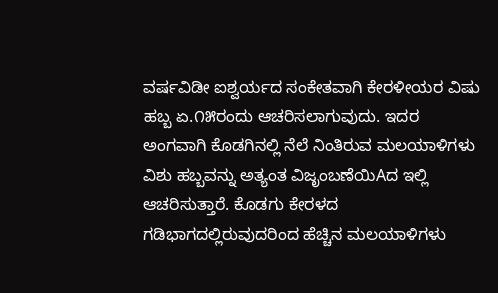ವರ್ಷವಿಡೀ ಐಶ್ವರ್ಯದ ಸಂಕೇತವಾಗಿ ಕೇರಳೀಯರ ವಿಷು ಹಬ್ಬ ಏ.೧೫ರಂದು ಆಚರಿಸಲಾಗುವುದು. ಇದರ ಅಂಗವಾಗಿ ಕೊಡಗಿನಲ್ಲಿ ನೆಲೆ ನಿಂತಿರುವ ಮಲಯಾಳಿಗಳು ವಿಶು ಹಬ್ಬವನ್ನು ಅತ್ಯಂತ ವಿಜೃಂಬಣೆಯಿAದ ಇಲ್ಲಿ ಆಚರಿಸುತ್ತಾರೆ. ಕೊಡಗು ಕೇರಳದ ಗಡಿಭಾಗದಲ್ಲಿರುವುದರಿಂದ ಹೆಚ್ಚಿನ ಮಲಯಾಳಿಗಳು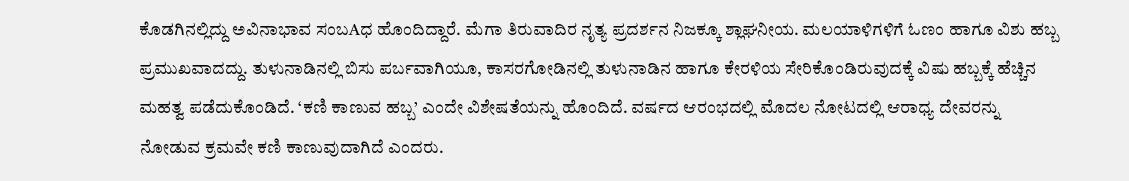ಕೊಡಗಿನಲ್ಲಿದ್ದು ಅವಿನಾಭಾವ ಸಂಬAಧ ಹೊಂದಿದ್ದಾರೆ. ಮೆಗಾ ತಿರುವಾದಿರ ನೃತ್ಯ ಪ್ರದರ್ಶನ ನಿಜಕ್ಕೂ ಶ್ಲಾಘನೀಯ. ಮಲಯಾಳಿಗಳಿಗೆ ಓಣಂ ಹಾಗೂ ವಿಶು ಹಬ್ಬ ಪ್ರಮುಖವಾದದ್ದು. ತುಳುನಾಡಿನಲ್ಲಿ ಬಿಸು ಪರ್ಬವಾಗಿಯೂ, ಕಾಸರಗೋಡಿನಲ್ಲಿ ತುಳುನಾಡಿನ ಹಾಗೂ ಕೇರಳಿಯ ಸೇರಿಕೊಂಡಿರುವುದಕ್ಕೆ ವಿಷು ಹಬ್ಬಕ್ಕೆ ಹೆಚ್ಚಿನ ಮಹತ್ವ ಪಡೆದುಕೊಂಡಿದೆ. ‘ಕಣಿ ಕಾಣುವ ಹಬ್ಬ’ ಎಂದೇ ವಿಶೇಷತೆಯನ್ನು ಹೊಂದಿದೆ. ವರ್ಷದ ಆರಂಭದಲ್ಲಿ ಮೊದಲ ನೋಟದಲ್ಲಿ ಆರಾಧ್ಯ ದೇವರನ್ನು ನೋಡುವ ಕ್ರಮವೇ ಕಣಿ ಕಾಣುವುದಾಗಿದೆ ಎಂದರು.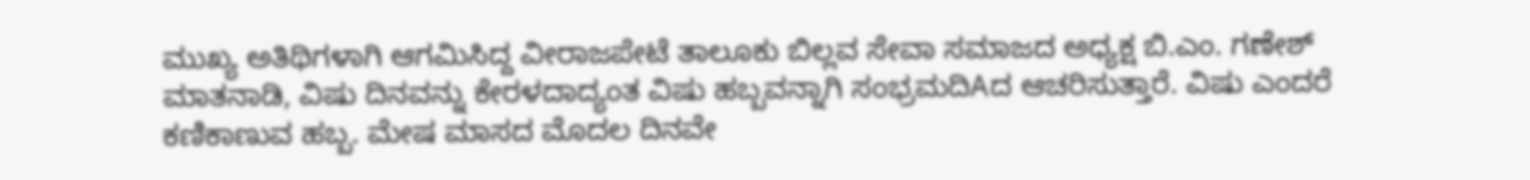ಮುಖ್ಯ ಅತಿಥಿಗಳಾಗಿ ಆಗಮಿಸಿದ್ದ ವೀರಾಜಪೇಟೆ ತಾಲೂಕು ಬಿಲ್ಲವ ಸೇವಾ ಸಮಾಜದ ಅಧ್ಯಕ್ಷ ಬಿ.ಎಂ. ಗಣೇಶ್ ಮಾತನಾಡಿ, ವಿಷು ದಿನವನ್ನು ಕೇರಳದಾದ್ಯಂತ ವಿಷು ಹಬ್ಬವನ್ನಾಗಿ ಸಂಭ್ರಮದಿAದ ಆಚರಿಸುತ್ತಾರೆ. ವಿಷು ಎಂದರೆ ಕಣಿಕಾಣುವ ಹಬ್ಬ. ಮೇಷ ಮಾಸದ ಮೊದಲ ದಿನವೇ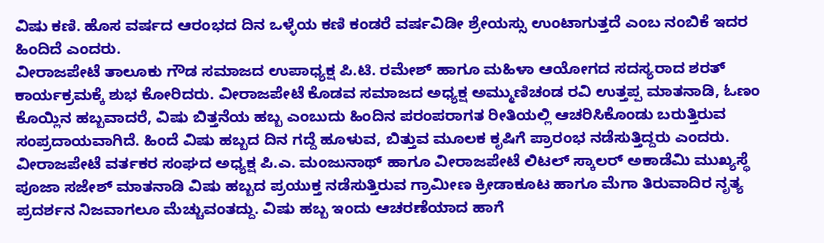ವಿಷು ಕಣಿ. ಹೊಸ ವರ್ಷದ ಆರಂಭದ ದಿನ ಒಳ್ಳೆಯ ಕಣಿ ಕಂಡರೆ ವರ್ಷವಿಡೀ ಶ್ರೇಯಸ್ಸು ಉಂಟಾಗುತ್ತದೆ ಎಂಬ ನಂಬಿಕೆ ಇದರ ಹಿಂದಿದೆ ಎಂದರು.
ವೀರಾಜಪೇಟೆ ತಾಲೂಕು ಗೌಡ ಸಮಾಜದ ಉಪಾಧ್ಯಕ್ಷ ಪಿ.ಟಿ. ರಮೇಶ್ ಹಾಗೂ ಮಹಿಳಾ ಆಯೋಗದ ಸದಸ್ಯರಾದ ಶರತ್ ಕಾರ್ಯಕ್ರಮಕ್ಕೆ ಶುಭ ಕೋರಿದರು. ವೀರಾಜಪೇಟೆ ಕೊಡವ ಸಮಾಜದ ಅಧ್ಯಕ್ಷ ಅಮ್ಮುಣಿಚಂಡ ರವಿ ಉತ್ತಪ್ಪ ಮಾತನಾಡಿ, ಓಣಂ ಕೊಯ್ಲಿನ ಹಬ್ಬವಾದರೆ, ವಿಷು ಬಿತ್ತನೆಯ ಹಬ್ಬ ಎಂಬುದು ಹಿಂದಿನ ಪರಂಪರಾಗತ ರೀತಿಯಲ್ಲಿ ಆಚರಿಸಿಕೊಂಡು ಬರುತ್ತಿರುವ ಸಂಪ್ರದಾಯವಾಗಿದೆ. ಹಿಂದೆ ವಿಷು ಹಬ್ಬದ ದಿನ ಗದ್ದೆ ಹೂಳುವ, ಬಿತ್ತುವ ಮೂಲಕ ಕೃಷಿಗೆ ಪ್ರಾರಂಭ ನಡೆಸುತ್ತಿದ್ದರು ಎಂದರು.
ವೀರಾಜಪೇಟೆ ವರ್ತಕರ ಸಂಘದ ಅಧ್ಯಕ್ಷ ಪಿ.ಎ. ಮಂಜುನಾಥ್ ಹಾಗೂ ವೀರಾಜಪೇಟೆ ಲಿಟಲ್ ಸ್ಕಾಲರ್ ಅಕಾಡೆಮಿ ಮುಖ್ಯಸ್ಥೆ ಪೂಜಾ ಸಜೇಶ್ ಮಾತನಾಡಿ ವಿಷು ಹಬ್ಬದ ಪ್ರಯುಕ್ತ ನಡೆಸುತ್ತಿರುವ ಗ್ರಾಮೀಣ ಕ್ರೀಡಾಕೂಟ ಹಾಗೂ ಮೆಗಾ ತಿರುವಾದಿರ ನೃತ್ಯ ಪ್ರದರ್ಶನ ನಿಜವಾಗಲೂ ಮೆಚ್ಚುವಂತದ್ದು. ವಿಷು ಹಬ್ಬ ಇಂದು ಆಚರಣೆಯಾದ ಹಾಗೆ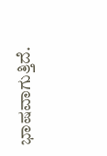ಭಾಷವಾಗುತ್ತಿದೆ.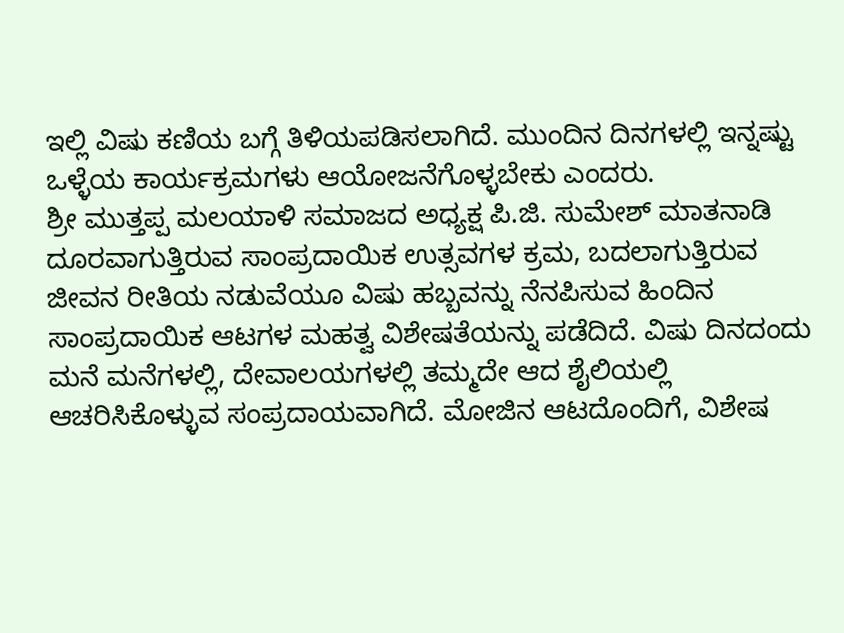ಇಲ್ಲಿ ವಿಷು ಕಣಿಯ ಬಗ್ಗೆ ತಿಳಿಯಪಡಿಸಲಾಗಿದೆ. ಮುಂದಿನ ದಿನಗಳಲ್ಲಿ ಇನ್ನಷ್ಟು ಒಳ್ಳೆಯ ಕಾರ್ಯಕ್ರಮಗಳು ಆಯೋಜನೆಗೊಳ್ಳಬೇಕು ಎಂದರು.
ಶ್ರೀ ಮುತ್ತಪ್ಪ ಮಲಯಾಳಿ ಸಮಾಜದ ಅಧ್ಯಕ್ಷ ಪಿ.ಜಿ. ಸುಮೇಶ್ ಮಾತನಾಡಿ ದೂರವಾಗುತ್ತಿರುವ ಸಾಂಪ್ರದಾಯಿಕ ಉತ್ಸವಗಳ ಕ್ರಮ, ಬದಲಾಗುತ್ತಿರುವ ಜೀವನ ರೀತಿಯ ನಡುವೆಯೂ ವಿಷು ಹಬ್ಬವನ್ನು ನೆನಪಿಸುವ ಹಿಂದಿನ ಸಾಂಪ್ರದಾಯಿಕ ಆಟಗಳ ಮಹತ್ವ ವಿಶೇಷತೆಯನ್ನು ಪಡೆದಿದೆ. ವಿಷು ದಿನದಂದು ಮನೆ ಮನೆಗಳಲ್ಲಿ, ದೇವಾಲಯಗಳಲ್ಲಿ ತಮ್ಮದೇ ಆದ ಶೈಲಿಯಲ್ಲಿ ಆಚರಿಸಿಕೊಳ್ಳುವ ಸಂಪ್ರದಾಯವಾಗಿದೆ. ಮೋಜಿನ ಆಟದೊಂದಿಗೆ, ವಿಶೇಷ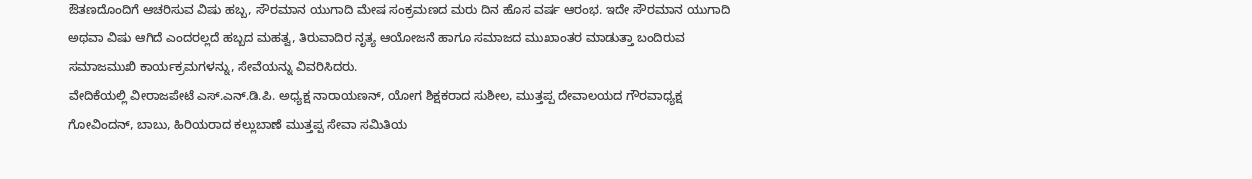ಔತಣದೊಂದಿಗೆ ಆಚರಿಸುವ ವಿಷು ಹಬ್ಬ, ಸೌರಮಾನ ಯುಗಾದಿ ಮೇಷ ಸಂಕ್ರಮಣದ ಮರು ದಿನ ಹೊಸ ವರ್ಷ ಆರಂಭ. ಇದೇ ಸೌರಮಾನ ಯುಗಾದಿ ಅಥವಾ ವಿಷು ಆಗಿದೆ ಎಂದರಲ್ಲದೆ ಹಬ್ಬದ ಮಹತ್ವ, ತಿರುವಾದಿರ ನೃತ್ಯ ಆಯೋಜನೆ ಹಾಗೂ ಸಮಾಜದ ಮುಖಾಂತರ ಮಾಡುತ್ತಾ ಬಂದಿರುವ ಸಮಾಜಮುಖಿ ಕಾರ್ಯಕ್ರಮಗಳನ್ನು, ಸೇವೆಯನ್ನು ವಿವರಿಸಿದರು.
ವೇದಿಕೆಯಲ್ಲಿ ವೀರಾಜಪೇಟೆ ಎಸ್.ಎನ್.ಡಿ.ಪಿ. ಅಧ್ಯಕ್ಷ ನಾರಾಯಣನ್, ಯೋಗ ಶಿಕ್ಷಕರಾದ ಸುಶೀಲ, ಮುತ್ತಪ್ಪ ದೇವಾಲಯದ ಗೌರವಾಧ್ಯಕ್ಷ ಗೋವಿಂದನ್, ಬಾಬು, ಹಿರಿಯರಾದ ಕಲ್ಲುಬಾಣೆ ಮುತ್ತಪ್ಪ ಸೇವಾ ಸಮಿತಿಯ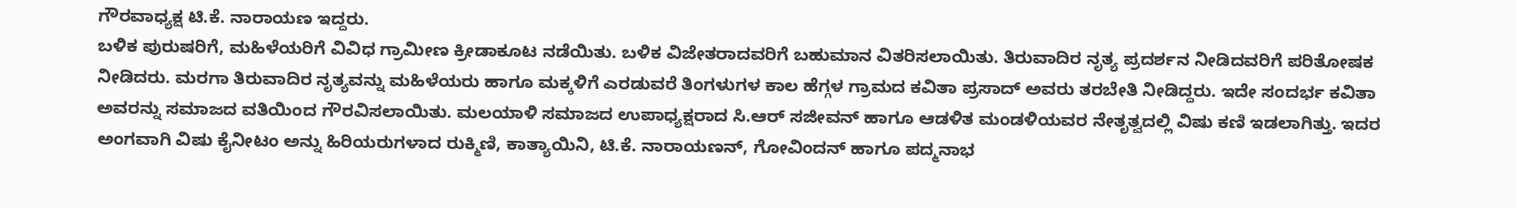ಗೌರವಾಧ್ಯಕ್ಷ ಟಿ.ಕೆ. ನಾರಾಯಣ ಇದ್ದರು.
ಬಳಿಕ ಪುರುಷರಿಗೆ, ಮಹಿಳೆಯರಿಗೆ ವಿವಿಧ ಗ್ರಾಮೀಣ ಕ್ರೀಡಾಕೂಟ ನಡೆಯಿತು. ಬಳಿಕ ವಿಜೇತರಾದವರಿಗೆ ಬಹುಮಾನ ವಿತರಿಸಲಾಯಿತು. ತಿರುವಾದಿರ ನೃತ್ಯ ಪ್ರದರ್ಶನ ನೀಡಿದವರಿಗೆ ಪರಿತೋಷಕ ನೀಡಿದರು. ಮರಗಾ ತಿರುವಾದಿರ ನೃತ್ಯವನ್ನು ಮಹಿಳೆಯರು ಹಾಗೂ ಮಕ್ಕಳಿಗೆ ಎರಡುವರೆ ತಿಂಗಳುಗಳ ಕಾಲ ಹೆಗ್ಗಳ ಗ್ರಾಮದ ಕವಿತಾ ಪ್ರಸಾದ್ ಅವರು ತರಬೇತಿ ನೀಡಿದ್ದರು. ಇದೇ ಸಂದರ್ಭ ಕವಿತಾ ಅವರನ್ನು ಸಮಾಜದ ವತಿಯಿಂದ ಗೌರವಿಸಲಾಯಿತು. ಮಲಯಾಳಿ ಸಮಾಜದ ಉಪಾಧ್ಯಕ್ಷರಾದ ಸಿ.ಆರ್ ಸಜೀವನ್ ಹಾಗೂ ಆಡಳಿತ ಮಂಡಳಿಯವರ ನೇತೃತ್ವದಲ್ಲಿ ವಿಷು ಕಣಿ ಇಡಲಾಗಿತ್ತು. ಇದರ ಅಂಗವಾಗಿ ವಿಷು ಕೈನೀಟಂ ಅನ್ನು ಹಿರಿಯರುಗಳಾದ ರುಕ್ಮಿಣಿ, ಕಾತ್ಯಾಯಿನಿ, ಟಿ.ಕೆ. ನಾರಾಯಣನ್, ಗೋವಿಂದನ್ ಹಾಗೂ ಪದ್ಮನಾಭ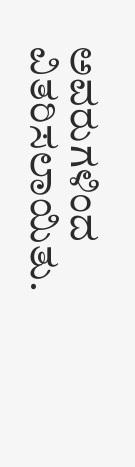ಅವರುಗಳಿಂದ ವಿತರಿಸಲಾಯಿತು.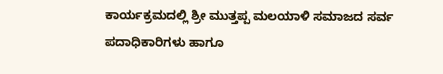ಕಾರ್ಯಕ್ರಮದಲ್ಲಿ ಶ್ರೀ ಮುತ್ತಪ್ಪ ಮಲಯಾಳಿ ಸಮಾಜದ ಸರ್ವ ಪದಾಧಿಕಾರಿಗಳು ಹಾಗೂ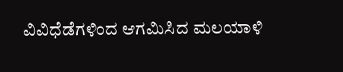ವಿವಿಧೆಡೆಗಳಿಂದ ಆಗಮಿಸಿದ ಮಲಯಾಳಿ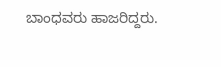ಬಾಂಧವರು ಹಾಜರಿದ್ದರು.